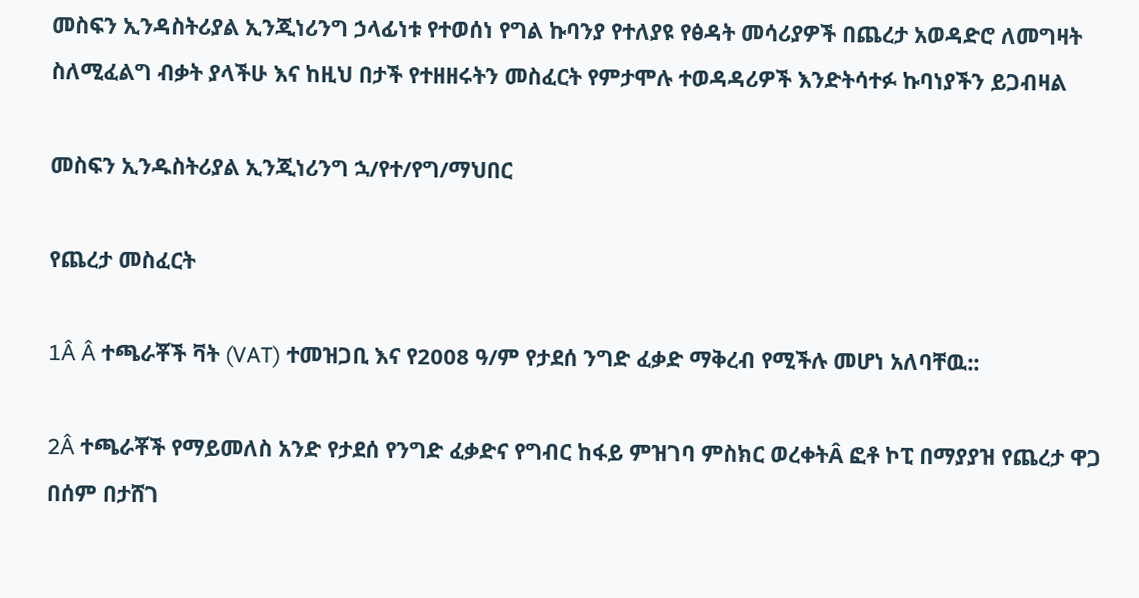መስፍን ኢንዳስትሪያል ኢንጂነሪንግ ኃላፊነቱ የተወሰነ የግል ኩባንያ የተለያዩ የፅዳት መሳሪያዎች በጨረታ አወዳድሮ ለመግዛት ስለሚፈልግ ብቃት ያላችሁ እና ከዚህ በታች የተዘዘሩትን መስፈርት የምታሞሉ ተወዳዳሪዎች እንድትሳተፉ ኩባነያችን ይጋብዛል

መስፍን ኢንዱስትሪያል ኢንጂነሪንግ ኋ/የተ/የግ/ማህበር

የጨረታ መስፈርት

1Â Â ተጫራቾች ቫት (VAT) ተመዝጋቢ እና የ2008 ዓ/ም የታደሰ ንግድ ፈቃድ ማቅረብ የሚችሉ መሆነ አለባቸዉ::

2Â ተጫራቾች የማይመለስ አንድ የታደሰ የንግድ ፈቃድና የግብር ከፋይ ምዝገባ ምስክር ወረቀትÂ ፎቶ ኮፒ በማያያዝ የጨረታ ዋጋ በሰም በታሸገ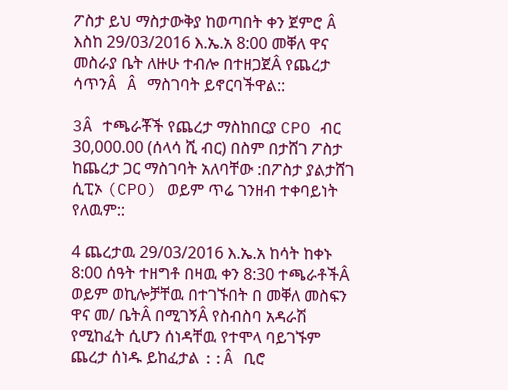ፖስታ ይህ ማስታውቅያ ከወጣበት ቀን ጀምሮ Â እስከ 29/03/2016 እ.ኤ.አ 8:00 መቐለ ዋና መስራያ ቤት ለዙሁ ተብሎ በተዘጋጀÂ የጨረታ ሳጥንÂ Â ማስገባት ይኖርባችዋል::

3Â ተጫራቾች የጨረታ ማስከበርያ CPO ብር 30,000.00 (ሰላሳ ሺ ብር) በስም በታሸገ ፖስታ ከጨረታ ጋር ማስገባት አለባቸው :በፖስታ ያልታሸገ ሲፒኦ (CPO) ወይም ጥሬ ገንዘብ ተቀባይነት የለዉም::

4 ጨረታዉ 29/03/2016 እ.ኤ.አ ከሳት ከቀኑ 8:00 ሰዓት ተዘግቶ በዛዉ ቀን 8:30 ተጫራቶችÂ ወይም ወኪሎቻቸዉ በተገኙበት በ መቐለ መስፍን ዋና መ/ ቤትÂ በሚገኝÂ የስብስባ አዳራሽ የሚከፈት ሲሆን ሰነዳቸዉ የተሞላ ባይገኙም ጨረታ ሰነዱ ይከፈታል ::Â ቢሮ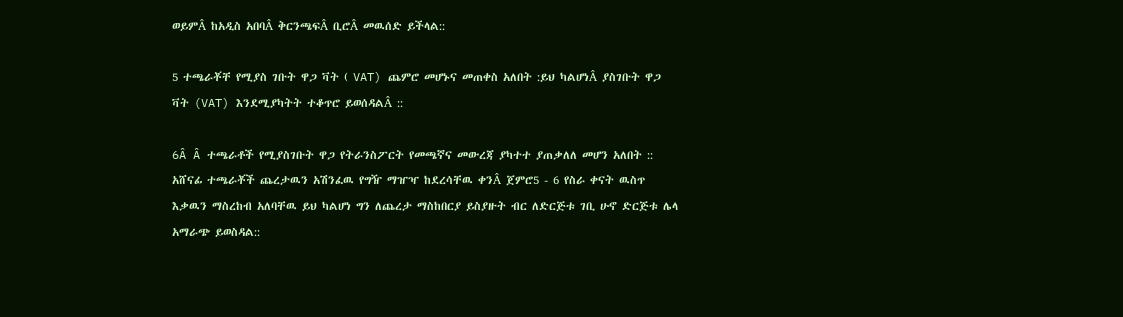ወይምÂ ከአዲስ አበባÂ ቅርንጫፍÂ ቢሮÂ መዉሰድ ይችላል::

5 ተጫራቾቸ የሚያስ ገቡት ዋጋ ቫት ( VAT) ጨምሮ መሆኑና መጠቀስ አለበት :ይህ ካልሆነÂ ያስገቡት ዋጋ ቫት (VAT) እንደሚያካትት ተቆጥሮ ይወሰዳልÂ ::

6Â Â ተጫራቶች የሚያስገቡት ዋጋ የትራንስፖርት የመጫኛና መውረጃ ያካተተ ያጠቃለለ መሆን አለበት :: አሸናፊ ተጫራቾች ጨረታዉን አሽንፈዉ የግዥ ማዠዣ ከደረሳቸዉ ቀንÂ ጀምሮ5 - 6 የስራ ቀናት ዉስጥ እቃዉን ማስረከብ አለባቸዉ ይህ ካልሆነ ግን ለጨረታ ማስከበርያ ይስያዙት ብር ለድርጅቱ ገቢ ሁኖ ድርጅቱ ሌላ አማራጭ ይወስዳል::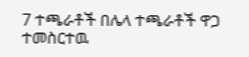7 ተጫራቶች በሌላ ተጫራቶች ዋጋ ተመስርተዉ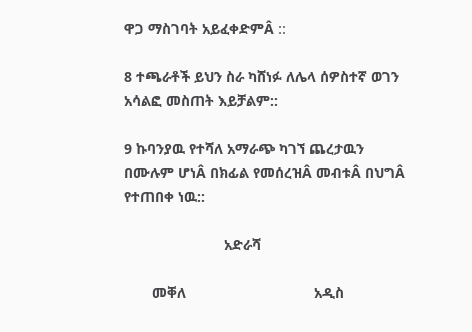ዋጋ ማስገባት አይፈቀድምÂ ::

8 ተጫራቶች ይህን ስራ ካሸነፉ ለሌላ ሰዎስተኛ ወገን አሳልፎ መስጠት እይቻልም::

9 ኩባንያዉ የተሻለ አማራጭ ካገኘ ጨረታዉን በሙሉም ሆነÂ በክፊል የመሰረዝÂ መብቱÂ በህግÂ የተጠበቀ ነዉ::

                         አድራሻ

       መቐለ                                አዲስ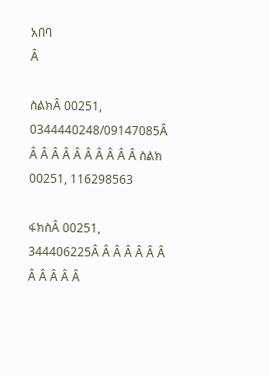አበባ                                                     Â

ስልክÂ 00251, 0344440248/09147085Â Â Â Â Â Â Â Â Â Â Â ስልክ 00251, 116298563

ፋክስÂ 00251, 344406225Â Â Â Â Â Â Â Â Â Â Â Â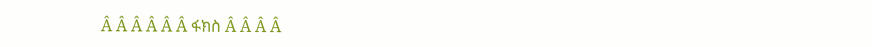Â Â Â Â Â Â ፋክስ Â Â Â Â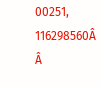00251, 116298560Â Â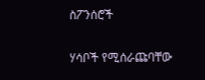ስፖንሰሮች

ሃሳቦች የሚሰራጩባቸው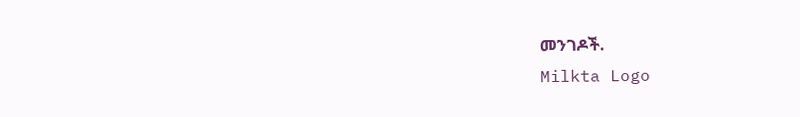መንገዶች.
Milkta Logo